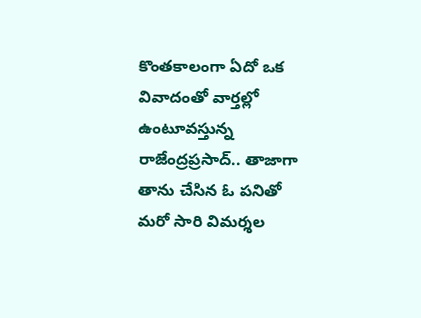కొంతకాలంగా ఏదో ఒక వివాదంతో వార్తల్లో ఉంటూవస్తున్న రాజేంద్రప్రసాద్.. తాజాగా తాను చేసిన ఓ పనితో మరో సారి విమర్శల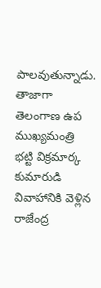పాలవుతున్నాడు. తాజాగా తెలంగాణ ఉప ముఖ్యమంత్రి భట్టి విక్రమార్క కుమారుడి వివాహానికి వెళ్లిన రాజేంద్ర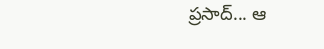ప్రసాద్... ఆ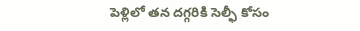పెళ్లిలో తన దగ్గరికి సెల్ఫీ కోసం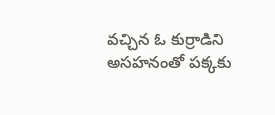వచ్చిన ఓ కుర్రాడిని అసహనంతో పక్కకు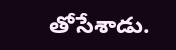తోసేశాడు.